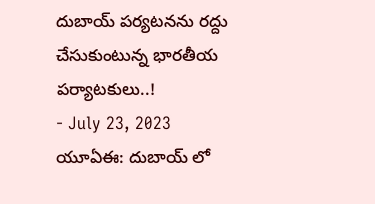దుబాయ్ పర్యటనను రద్దు చేసుకుంటున్న భారతీయ పర్యాటకులు..!
- July 23, 2023
యూఏఈ: దుబాయ్ లో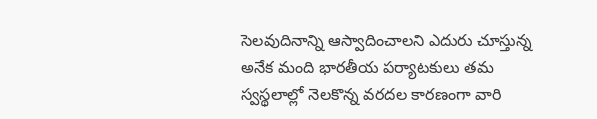సెలవుదినాన్ని ఆస్వాదించాలని ఎదురు చూస్తున్న అనేక మంది భారతీయ పర్యాటకులు తమ స్వస్థలాల్లో నెలకొన్న వరదల కారణంగా వారి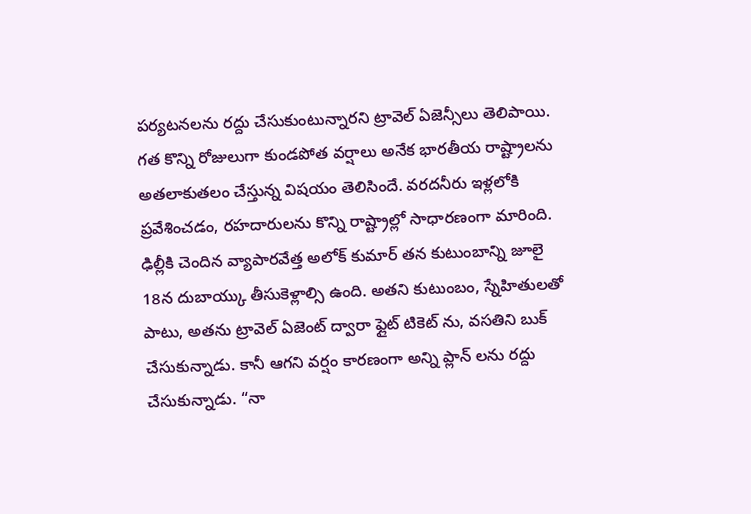పర్యటనలను రద్దు చేసుకుంటున్నారని ట్రావెల్ ఏజెన్సీలు తెలిపాయి. గత కొన్ని రోజులుగా కుండపోత వర్షాలు అనేక భారతీయ రాష్ట్రాలను అతలాకుతలం చేస్తున్న విషయం తెలిసిందే. వరదనీరు ఇళ్లలోకి ప్రవేశించడం, రహదారులను కొన్ని రాష్ట్రాల్లో సాధారణంగా మారింది.
ఢిల్లీకి చెందిన వ్యాపారవేత్త అలోక్ కుమార్ తన కుటుంబాన్ని జూలై 18న దుబాయ్కు తీసుకెళ్లాల్సి ఉంది. అతని కుటుంబం, స్నేహితులతో పాటు, అతను ట్రావెల్ ఏజెంట్ ద్వారా ఫ్లైట్ టికెట్ ను, వసతిని బుక్ చేసుకున్నాడు. కానీ ఆగని వర్షం కారణంగా అన్ని ప్లాన్ లను రద్దు చేసుకున్నాడు. “నా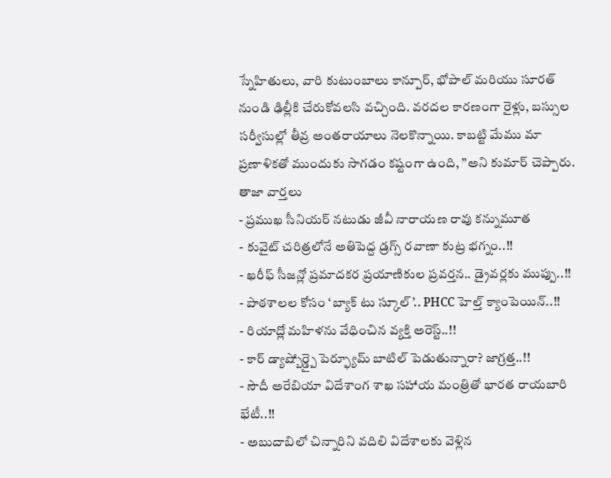స్నేహితులు, వారి కుటుంబాలు కాన్పూర్, భోపాల్ మరియు సూరత్ నుండి ఢిల్లీకి చేరుకోవలసి వచ్చింది. వరదల కారణంగా రైళ్లు, బస్సుల సర్వీసుల్లో తీవ్ర అంతరాయాలు నెలకొన్నాయి. కాబట్టి మేము మా ప్రణాళికతో ముందుకు సాగడం కష్టంగా ఉంది, ”అని కుమార్ చెప్పారు.
తాజా వార్తలు
- ప్రముఖ సీనియర్ నటుడు జీవీ నారాయణ రావు కన్నుమూత
- కువైట్ చరిత్రలోనే అతిపెద్ద డ్రగ్స్ రవాణా కుట్ర భగ్నం..!!
- ఖరీఫ్ సీజన్లో ప్రమాదకర ప్రయాణికుల ప్రవర్తన.. డ్రైవర్లకు ముప్పు..!!
- పాఠశాలల కోసం ‘బ్యాక్ టు స్కూల్’.. PHCC హెల్త్ క్యాంపెయిన్..!!
- రియాద్లో మహిళను వేధించిన వ్యక్తి అరెస్ట్..!!
- కార్ డ్యాష్బోర్డ్పై పెర్ఫ్యూమ్ బాటిల్ పెడుతున్నారా? జాగ్రత్త..!!
- సౌదీ అరేబియా విదేశాంగ శాఖ సహాయ మంత్రితో భారత రాయబారి భేటీ..!!
- అబుదాబిలో చిన్నారిని వదిలి విదేశాలకు వెళ్లిన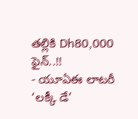తల్లికి Dh80,000 ఫైన్..!!
- యూఏఈ లాటరీ ‘లక్కీ డే’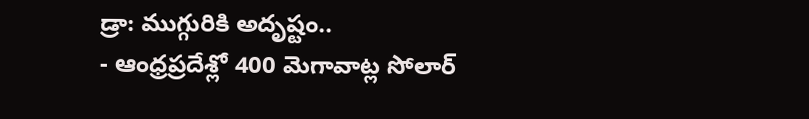డ్రా: ముగ్గురికి అదృష్టం..
- ఆంధ్రప్రదేశ్లో 400 మెగావాట్ల సోలార్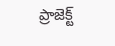ప్రాజెక్ట్